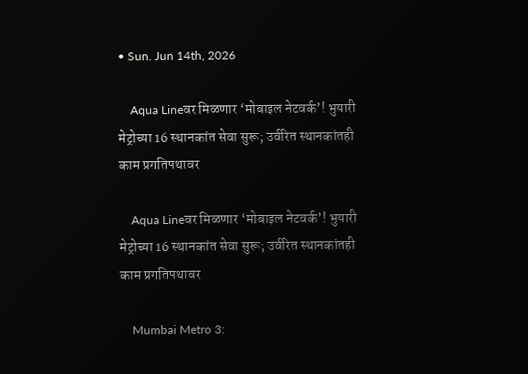• Sun. Jun 14th, 2026

    Aqua Lineवर मिळणार ‘मोबाइल नेटवर्क’! भुयारी मेट्रोच्या 16 स्थानकांत सेवा सुरू; उर्वरित स्थानकांतही काम प्रगतिपथावर

    Aqua Lineवर मिळणार ‘मोबाइल नेटवर्क’! भुयारी मेट्रोच्या 16 स्थानकांत सेवा सुरू; उर्वरित स्थानकांतही काम प्रगतिपथावर

    Mumbai Metro 3: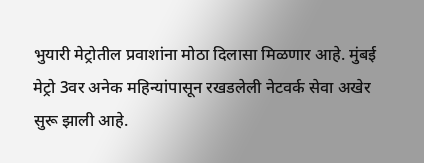भुयारी मेट्रोतील प्रवाशांना मोठा दिलासा मिळणार आहे. मुंबई मेट्रो 3वर अनेक महिन्यांपासून रखडलेली नेटवर्क सेवा अखेर सुरू झाली आहे.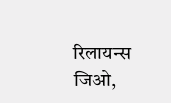रिलायन्स जिओ,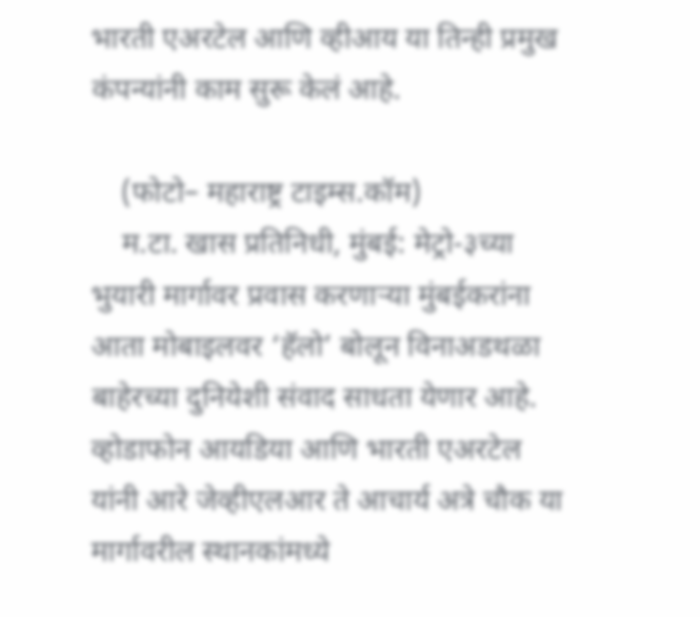भारती एअरटेल आणि व्हीआय या तिन्ही प्रमुख कंपन्यांनी काम सुरू केलं आहे.

    (फोटो– महाराष्ट्र टाइम्स.कॉम)
    म.टा. खास प्रतिनिधी, मुंबई: मेट्रो-३च्या भुयारी मार्गावर प्रवास करणाऱ्या मुंबईकरांना आता मोबाइलवर ‘हॅलो’ बोलून विनाअडथळा बाहेरच्या दुनियेशी संवाद साधता येणार आहे. व्होडाफोन आयडिया आणि भारती एअरटेल यांनी आरे जेव्हीएलआर ते आचार्य अत्रे चौक या मार्गावरील स्थानकांमध्ये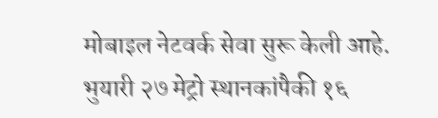मोबाइल नेटवर्क सेवा सुरू केली आहे. भुयारी २७ मेट्रो स्थानकांपैकी १६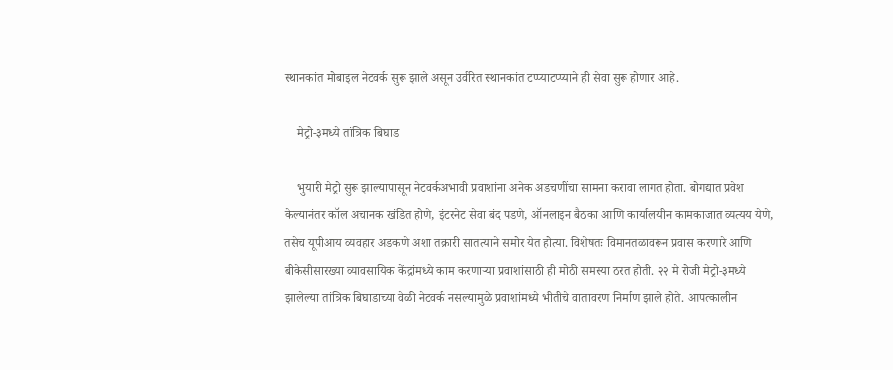स्थानकांत मोबाइल नेटवर्क सुरू झाले असून उर्वरित स्थानकांत टप्प्याटप्प्याने ही सेवा सुरू होणार आहे.

    मेट्रो-३मध्ये तांत्रिक बिघाड

    भुयारी मेट्रो सुरू झाल्यापासून नेटवर्कअभावी प्रवाशांना अनेक अडचणींचा सामना करावा लागत होता. बोगद्यात प्रवेश केल्यानंतर कॉल अचानक खंडित होणे, इंटरनेट सेवा बंद पडणे, ऑनलाइन बैठका आणि कार्यालयीन कामकाजात व्यत्यय येणे, तसेच यूपीआय व्यवहार अडकणे अशा तक्रारी सातत्याने समोर येत होत्या. विशेषतः विमानतळावरून प्रवास करणारे आणि बीकेसीसारख्या व्यावसायिक केंद्रांमध्ये काम करणाऱ्या प्रवाशांसाठी ही मोठी समस्या ठरत होती. २२ मे रोजी मेट्रो-३मध्ये झालेल्या तांत्रिक बिघाडाच्या वेळी नेटवर्क नसल्यामुळे प्रवाशांमध्ये भीतीचे वातावरण निर्माण झाले होते. आपत्कालीन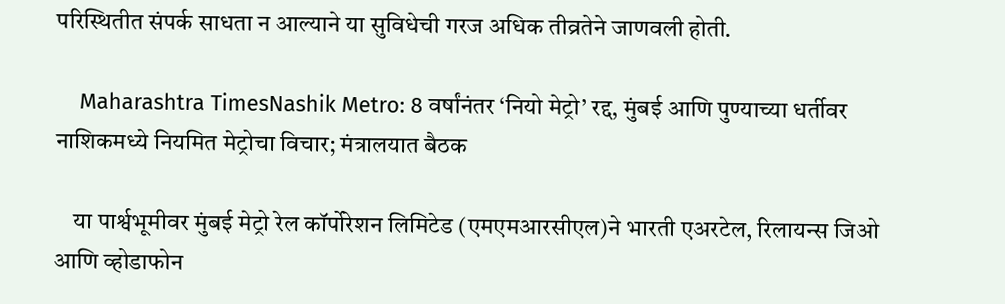परिस्थितीत संपर्क साधता न आल्याने या सुविधेची गरज अधिक तीव्रतेने जाणवली होती.

    Maharashtra TimesNashik Metro: 8 वर्षांनंतर ‘नियो मेट्रो’ रद्द, मुंबई आणि पुण्याच्या धर्तीवर नाशिकमध्ये नियमित मेट्रोचा विचार; मंत्रालयात बैठक

    या पार्श्वभूमीवर मुंबई मेट्रो रेल कॉर्पोरेशन लिमिटेड (एमएमआरसीएल)ने भारती एअरटेल, रिलायन्स जिओ आणि व्होडाफोन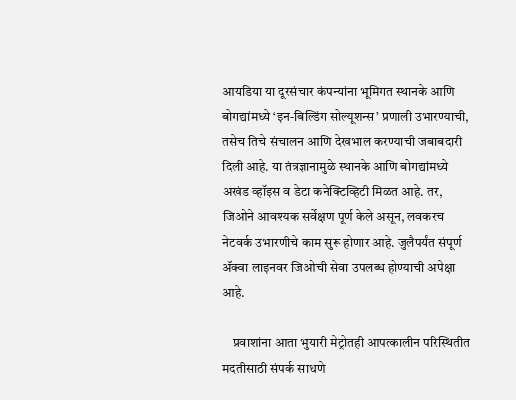आयडिया या दूरसंचार कंपन्यांना भूमिगत स्थानके आणि बोगद्यांमध्ये ‘इन-बिल्डिंग सोल्यूशन्स’ प्रणाली उभारण्याची, तसेच तिचे संचालन आणि देखभाल करण्याची जबाबदारी दिली आहे. या तंत्रज्ञानामुळे स्थानके आणि बोगद्यांमध्ये अखंड व्हॉइस व डेटा कनेक्टिव्हिटी मिळत आहे. तर, जिओने आवश्यक सर्वेक्षण पूर्ण केले असून, लवकरच नेटवर्क उभारणीचे काम सुरू होणार आहे. जुलैपर्यंत संपूर्ण ॲक्वा लाइनवर जिओची सेवा उपलब्ध होण्याची अपेक्षा आहे.

    प्रवाशांना आता भुयारी मेट्रोतही आपत्कालीन परिस्थितीत मदतीसाठी संपर्क साधणे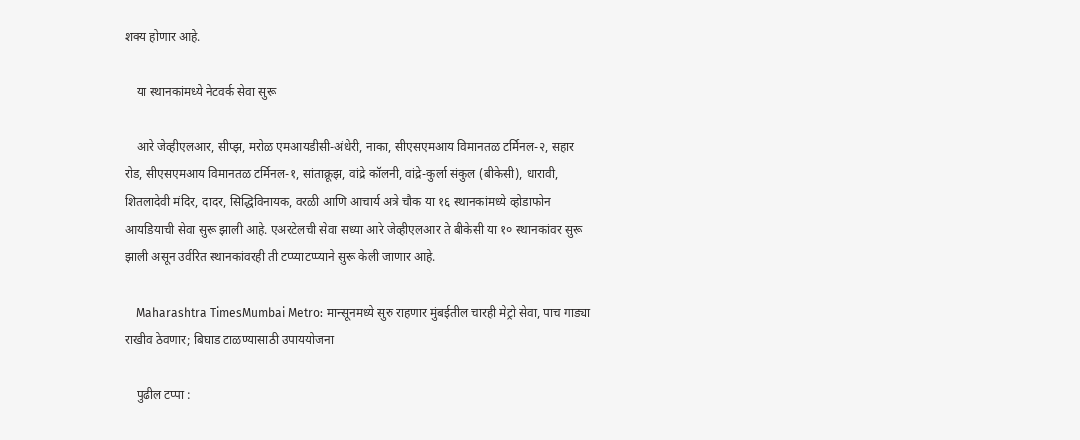शक्य होणार आहे.

    या स्थानकांमध्ये नेटवर्क सेवा सुरू

    आरे जेव्हीएलआर, सीप्झ, मरोळ एमआयडीसी-अंधेरी, नाका, सीएसएमआय विमानतळ टर्मिनल-२, सहार रोड, सीएसएमआय विमानतळ टर्मिनल-१, सांताक्रूझ, वांद्रे कॉलनी, वांद्रे-कुर्ला संकुल (बीकेसी), धारावी, शितलादेवी मंदिर, दादर, सिद्धिविनायक, वरळी आणि आचार्य अत्रे चौक या १६ स्थानकांमध्ये व्होडाफोन आयडियाची सेवा सुरू झाली आहे. एअरटेलची सेवा सध्या आरे जेव्हीएलआर ते बीकेसी या १० स्थानकांवर सुरू झाली असून उर्वरित स्थानकांवरही ती टप्प्याटप्प्याने सुरू केली जाणार आहे.

    Maharashtra TimesMumbai Metro: मान्सूनमध्ये सुरु राहणार मुंबईतील चारही मेट्रो सेवा, पाच गाड्या राखीव ठेवणार; बिघाड टाळण्यासाठी उपाययोजना

    पुढील टप्पा :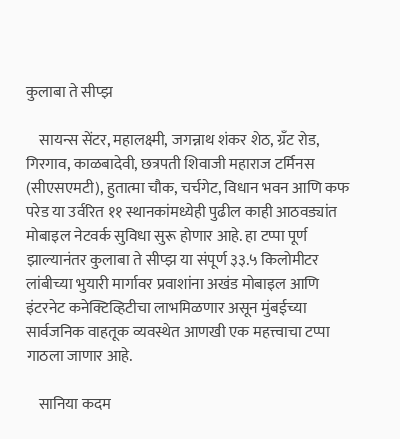कुलाबा ते सीप्झ

    सायन्स सेंटर, महालक्ष्मी, जगन्नाथ शंकर शेठ, ग्रँट रोड, गिरगाव, काळबादेवी, छत्रपती शिवाजी महाराज टर्मिनस (सीएसएमटी), हुतात्मा चौक, चर्चगेट, विधान भवन आणि कफ परेड या उर्वरित ११ स्थानकांमध्येही पुढील काही आठवड्यांत मोबाइल नेटवर्क सुविधा सुरू होणार आहे. हा टप्पा पूर्ण झाल्यानंतर कुलाबा ते सीप्झ या संपूर्ण ३३.५ किलोमीटर लांबीच्या भुयारी मार्गावर प्रवाशांना अखंड मोबाइल आणि इंटरनेट कनेक्टिव्हिटीचा लाभमिळणार असून मुंबईच्या सार्वजनिक वाहतूक व्यवस्थेत आणखी एक महत्त्वाचा टप्पा गाठला जाणार आहे.

    सानिया कदम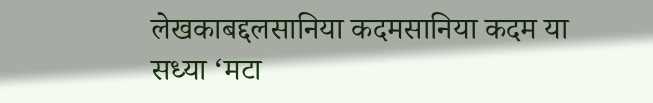लेखकाबद्दलसानिया कदमसानिया कदम या सध्या ‘मटा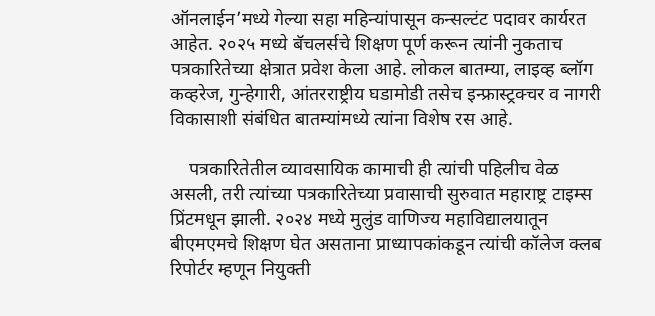ऑनलाईन’मध्ये गेल्या सहा महिन्यांपासून कन्सल्टंट पदावर कार्यरत आहेत. २०२५ मध्ये बॅचलर्सचे शिक्षण पूर्ण करून त्यांनी नुकताच पत्रकारितेच्या क्षेत्रात प्रवेश केला आहे. लोकल बातम्या, लाइव्ह ब्लॉग कव्हरेज, गुन्हेगारी, आंतरराष्ट्रीय घडामोडी तसेच इन्फ्रास्ट्रक्चर व नागरी विकासाशी संबंधित बातम्यांमध्ये त्यांना विशेष रस आहे.

    पत्रकारितेतील व्यावसायिक कामाची ही त्यांची पहिलीच वेळ असली, तरी त्यांच्या पत्रकारितेच्या प्रवासाची सुरुवात महाराष्ट्र टाइम्स प्रिंटमधून झाली. २०२४ मध्ये मुलुंड वाणिज्य महाविद्यालयातून बीएमएमचे शिक्षण घेत असताना प्राध्यापकांकडून त्यांची कॉलेज क्लब रिपोर्टर म्हणून नियुक्ती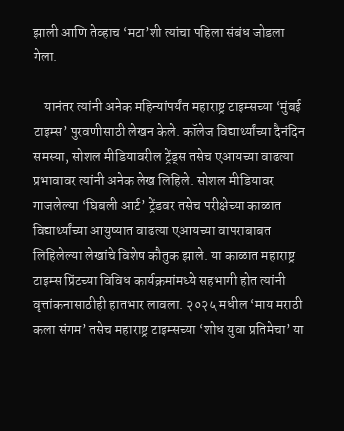झाली आणि तेव्हाच ‘मटा’शी त्यांचा पहिला संबंध जोडला गेला.

    यानंतर त्यांनी अनेक महिन्यांपर्यंत महाराष्ट्र टाइम्सच्या ‘मुंबई टाइम्स’ पुरवणीसाठी लेखन केले. कॉलेज विद्यार्थ्यांच्या दैनंदिन समस्या, सोशल मीडियावरील ट्रेंड्स तसेच एआयच्या वाढत्या प्रभावावर त्यांनी अनेक लेख लिहिले. सोशल मीडियावर गाजलेल्या ‘घिबली आर्ट’ ट्रेंडवर तसेच परीक्षेच्या काळात विद्यार्थ्यांच्या आयुष्यात वाढत्या एआयच्या वापराबाबत लिहिलेल्या लेखांचे विशेष कौतुक झाले. या काळात महाराष्ट्र टाइम्स प्रिंटच्या विविध कार्यक्रमांमध्ये सहभागी होत त्यांनी वृत्तांकनासाठीही हातभार लावला. २०२५ मधील ‘माय मराठी कला संगम’ तसेच महाराष्ट्र टाइम्सच्या ‘शोध युवा प्रतिमेचा’ या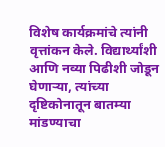विशेष कार्यक्रमांचे त्यांनी वृत्तांकन केले. विद्यार्थ्यांशी आणि नव्या पिढीशी जोडून घेणाऱ्या, त्यांच्या दृष्टिकोनातून बातम्या मांडण्याचा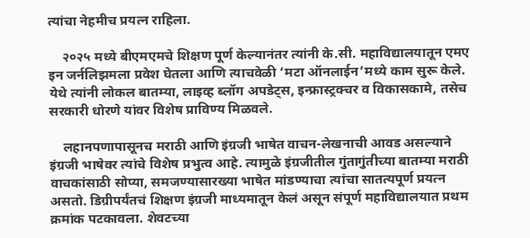त्यांचा नेहमीच प्रयत्न राहिला.

    २०२५ मध्ये बीएमएमचे शिक्षण पूर्ण केल्यानंतर त्यांनी के.सी. महाविद्यालयातून एमए इन जर्नलिझमला प्रवेश घेतला आणि त्याचवेळी ‘मटा ऑनलाईन’मध्ये काम सुरू केले. येथे त्यांनी लोकल बातम्या, लाइव्ह ब्लॉग अपडेट्स, इन्फ्रास्ट्रक्चर व विकासकामे, तसेच सरकारी धोरणे यांवर विशेष प्राविण्य मिळवले.

    लहानपणापासूनच मराठी आणि इंग्रजी भाषेत वाचन-लेखनाची आवड असल्याने इंग्रजी भाषेवर त्यांचे विशेष प्रभुत्व आहे. त्यामुळे इंग्रजीतील गुंतागुंतीच्या बातम्या मराठी वाचकांसाठी सोप्या, समजण्यासारख्या भाषेत मांडण्याचा त्यांचा सातत्यपूर्ण प्रयत्न असतो. डिग्रीपर्यंतचं शिक्षण इंग्रजी माध्यमातून केलं असून संपूर्ण महाविद्यालयात प्रथम क्रमांक पटकावला. शेवटच्या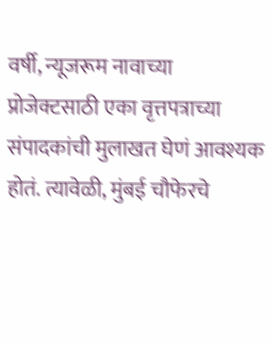वर्षी, न्यूजरूम नावाच्या प्रोजेक्टसाठी एका वृत्तपत्राच्या संपादकांची मुलाखत घेणं आवश्यक होतं. त्यावेळी, मुंबई चौफेरचे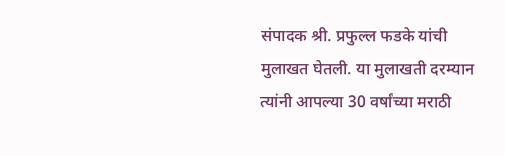संपादक श्री. प्रफुल्ल फडके यांची मुलाखत घेतली. या मुलाखती दरम्यान त्यांनी आपल्या 30 वर्षांच्या मराठी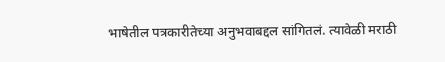भाषेतील पत्रकारीतेच्या अनुभवाबद्दल सांगितलं. त्यावेळी मराठी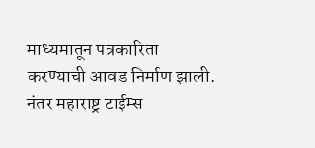माध्यमातून पत्रकारिता करण्याची आवड निर्माण झाली. नंतर महाराष्ट्र टाईम्स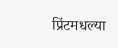प्रिंटमधल्या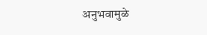अनुभवामुळे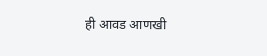ही आवड आणखी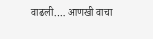वाढली.… आणखी वाचा